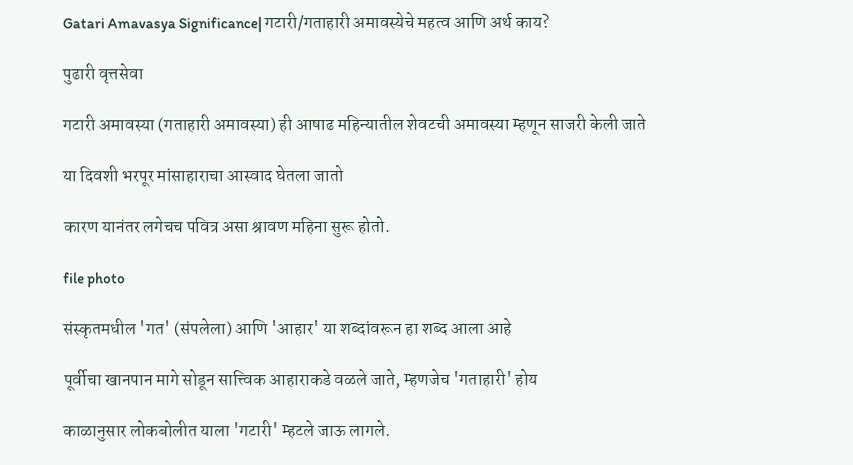Gatari Amavasya Significance| गटारी/गताहारी अमावस्येचे महत्व आणि अर्थ काय?

पुढारी वृत्तसेवा

गटारी अमावस्या (गताहारी अमावस्या) ही आषाढ महिन्यातील शेवटची अमावस्या म्हणून साजरी केली जाते

या दिवशी भरपूर मांसाहाराचा आस्वाद घेतला जातो

कारण यानंतर लगेचच पवित्र असा श्रावण महिना सुरू होतो.

file photo

संस्कृतमधील 'गत' (संपलेला) आणि 'आहार' या शब्दांवरून हा शब्द आला आहे

पूर्वीचा खानपान मागे सोडून सात्त्विक आहाराकडे वळले जाते, म्हणजेच 'गताहारी' होय

काळानुसार लोकबोलीत याला 'गटारी' म्हटले जाऊ लागले.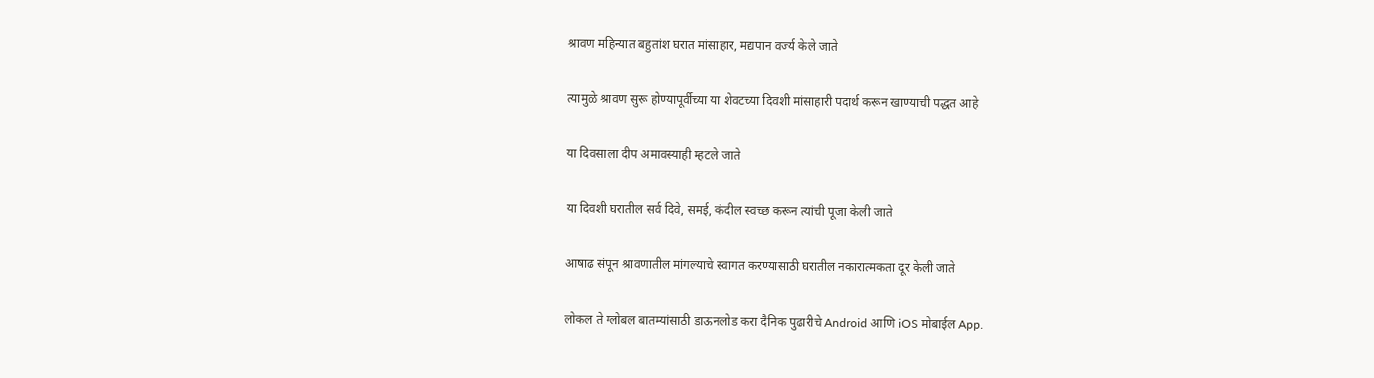श्रावण महिन्यात बहुतांश घरात मांसाहार, मद्यपान वर्ज्य केले जाते

त्यामुळे श्रावण सुरू होण्यापूर्वीच्या या शेवटच्या दिवशी मांसाहारी पदार्थ करून खाण्याची पद्धत आहे

या दिवसाला दीप अमावस्याही म्हटले जाते

या दिवशी घरातील सर्व दिवे, समई, कंदील स्वच्छ करून त्यांची पूजा केली जाते

आषाढ संपून श्रावणातील मांगल्याचे स्वागत करण्यासाठी घरातील नकारात्मकता दूर केली जाते

लोकल ते ग्लोबल बातम्यांसाठी डाऊनलोड करा दैनिक पुढारीचे Android आणि iOS मोबाईल App.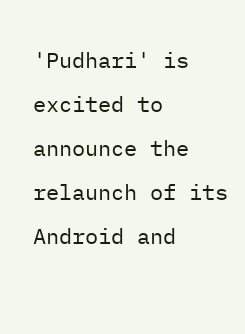'Pudhari' is excited to announce the relaunch of its Android and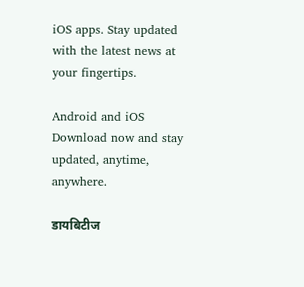iOS apps. Stay updated with the latest news at your fingertips.

Android and iOS Download now and stay updated, anytime, anywhere.

डायबिटीज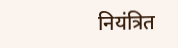नियंत्रित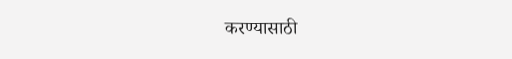करण्यासाठी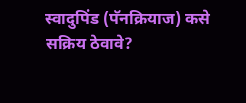स्वादुपिंड (पॅनक्रियाज) कसे सक्रिय ठेवावे?